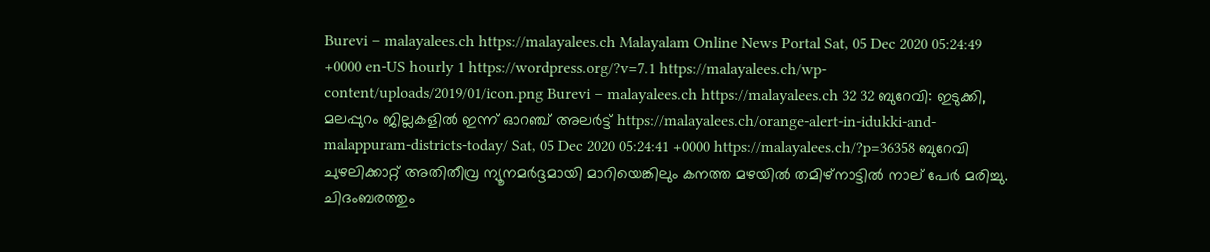Burevi – malayalees.ch https://malayalees.ch Malayalam Online News Portal Sat, 05 Dec 2020 05:24:49 +0000 en-US hourly 1 https://wordpress.org/?v=7.1 https://malayalees.ch/wp-content/uploads/2019/01/icon.png Burevi – malayalees.ch https://malayalees.ch 32 32 ബുറേവി: ഇടുക്കി, മലപ്പുറം ജില്ലകളിൽ ഇന്ന് ഓറഞ്ച് അലർട്ട് https://malayalees.ch/orange-alert-in-idukki-and-malappuram-districts-today/ Sat, 05 Dec 2020 05:24:41 +0000 https://malayalees.ch/?p=36358 ബുറേവി ചുഴലിക്കാറ്റ് അതിതീവ്ര ന്യൂനമർദ്ദമായി മാറിയെങ്കിലും കനത്ത മഴയിൽ തമിഴ്‍നാട്ടിൽ നാല് പേർ മരിച്ചു. ചിദംബരത്തും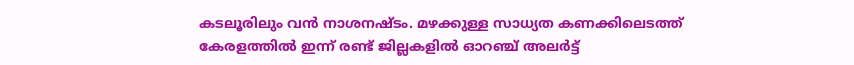കടലൂരിലും വൻ നാശനഷ്ടം. മഴക്കുള്ള സാധ്യത കണക്കിലെടത്ത് കേരളത്തിൽ ഇന്ന് രണ്ട് ജില്ലകളിൽ ഓറഞ്ച് അലർട്ട്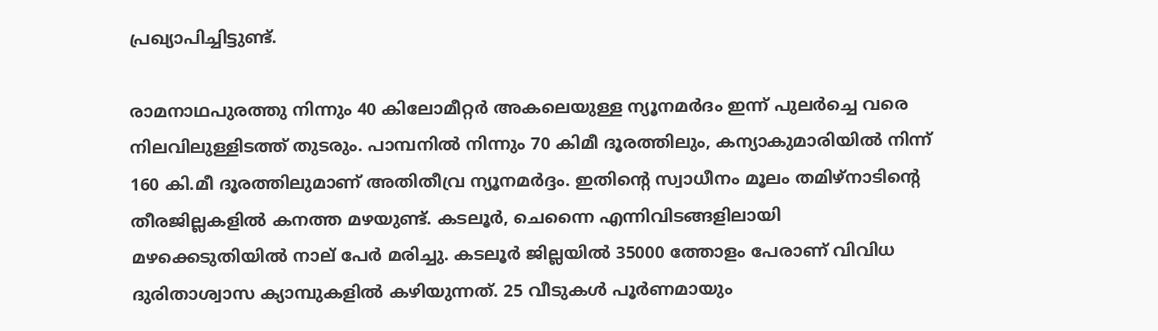പ്രഖ്യാപിച്ചിട്ടുണ്ട്.

രാമനാഥപുരത്തു നിന്നും 40 കിലോമീറ്റർ അകലെയുള്ള ന്യൂനമർദം ഇന്ന് പുലർച്ചെ വരെ നിലവിലുള്ളിടത്ത് തുടരും. പാമ്പനിൽ നിന്നും 70 കിമീ ദൂരത്തിലും, കന്യാകുമാരിയിൽ നിന്ന് 160 കി.മീ ദൂരത്തിലുമാണ് അതിതീവ്ര ന്യൂനമർദ്ദം. ഇതിന്‍റെ സ്വാധീനം മൂലം തമിഴ്‌നാടിന്‍റെ തീരജില്ലകളിൽ കനത്ത മഴയുണ്ട്. കടലൂര്‍, ചെന്നൈ എന്നിവിടങ്ങളിലായി മഴക്കെടുതിയിൽ നാല് പേര്‍ മരിച്ചു. കടലൂര്‍ ജില്ലയില്‍ 35000 ത്തോളം പേരാണ് വിവിധ ദുരിതാശ്വാസ ക്യാമ്പുകളില്‍ കഴിയുന്നത്. 25 വീടുകള്‍ പൂര്‍ണമായും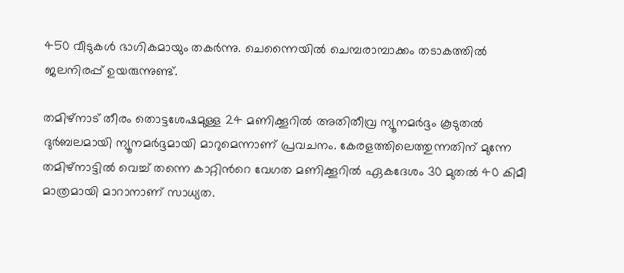450 വീടുകള്‍ ഭാഗികമായും തകര്‍ന്നു. ചെന്നൈയില്‍ ചെമ്പരാമ്പാക്കം തടാകത്തില്‍ ജലനിരപ്പ് ഉയരുന്നുണ്ട്.

തമിഴ്‍നാട് തീരം തൊട്ടശേഷമുള്ള 24 മണിക്കൂറിൽ അതിതീവ്ര ന്യൂനമർദ്ദം കൂടുതൽ ദുർബലമായി ന്യൂനമർദ്ദമായി മാറുമെന്നാണ് പ്രവചനം. കേരളത്തിലെത്തുന്നതിന് മുന്നേ തമിഴ്‌നാട്ടിൽ വെച്ച് തന്നെ കാറ്റിൻറെ വേഗത മണിക്കൂറിൽ ഏകദേശം 30 മുതൽ 40 കിമീ മാത്രമായി മാറാനാണ് സാധ്യത.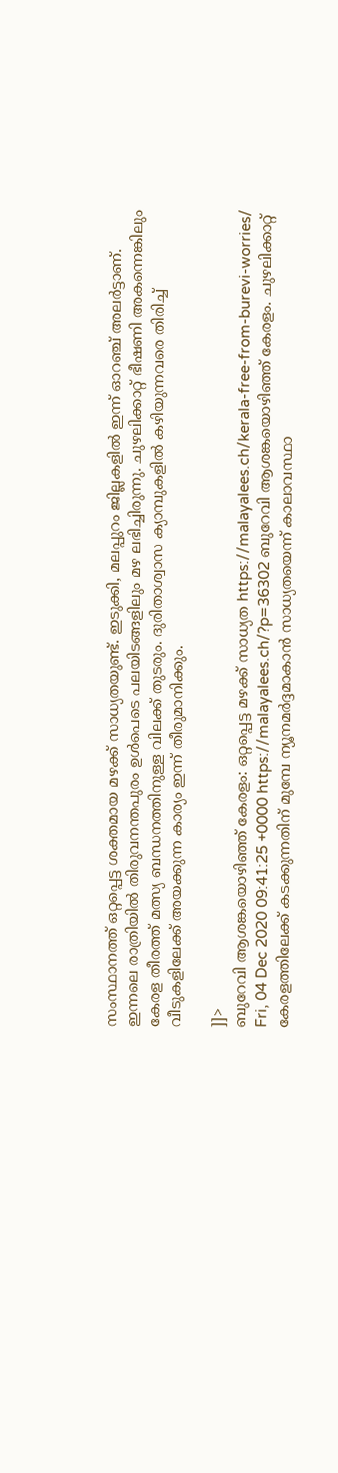സംസ്ഥാനത്ത് ഒറ്റപ്പെട്ട ശക്തമായ മഴക്ക് സാധ്യതയുണ്ട്. ഇടുക്കി, മലപ്പുറം ജില്ലകളിൽ ഇന്ന് ഓറഞ്ച് അലർട്ടാണ്. ഇന്നലെ രാത്രിയിൽ തിരുവനന്തപുരം ഉൾപെടെ പലയിടങ്ങളിലും മഴ ലഭിച്ചിരുന്നു. ചുഴലിക്കാറ്റ് ഭീഷണി അകന്നെങ്കിലും കേരള തീരത്ത് മത്സ്യ ബന്ധനത്തിനുള്ള വിലക്ക് തുടരും. ദുരിതാശ്വാസ ക്യാമ്പുകളിൽ കഴിയുന്നവരെ തിരിച്ച് വീടുകളിലേക്ക് അയക്കുന്ന കാര്യം ഇന്ന് തീരുമാനിക്കും.

]]>
ബുറേവി ആശങ്കയൊഴിഞ്ഞ് കേരളം: ഒറ്റപ്പെട്ട മഴക്ക് സാധ്യത https://malayalees.ch/kerala-free-from-burevi-worries/ Fri, 04 Dec 2020 09:41:25 +0000 https://malayalees.ch/?p=36302 ബുറേവി ആശങ്കയൊഴിഞ്ഞ് കേരളം. ചുഴലിക്കാറ്റ് കേരളത്തിലേക്ക് കടക്കുന്നതിന് മുമ്പേ ന്യൂനമർദ്ദമാകാൻ സാധ്യതയെന്ന് കാലാവസ്ഥാ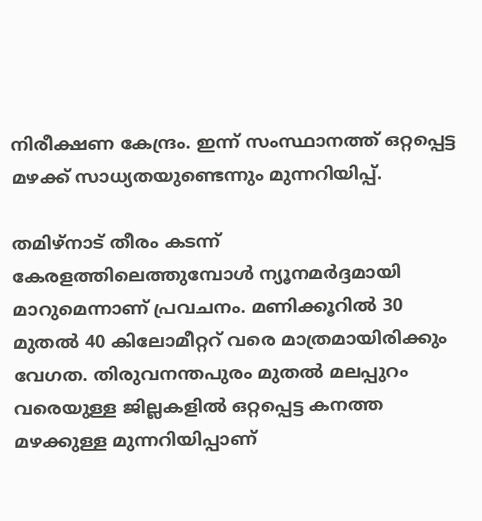നിരീക്ഷണ കേന്ദ്രം. ഇന്ന് സംസ്ഥാനത്ത് ഒറ്റപ്പെട്ട മഴക്ക് സാധ്യതയുണ്ടെന്നും മുന്നറിയിപ്പ്.

തമിഴ്‍നാട് തീരം കടന്ന് കേരളത്തിലെത്തുമ്പോള്‍ ന്യൂനമര്‍ദ്ദമായി മാറുമെന്നാണ് പ്രവചനം. മണിക്കൂറില്‍ 30 മുതല്‍ 40 കിലോമീറ്ററ്‍ വരെ മാത്രമായിരിക്കും വേഗത. തിരുവനന്തപുരം മുതല്‍ മലപ്പുറം വരെയുള്ള ജില്ലകളില്‍ ഒറ്റപ്പെട്ട കനത്ത മഴക്കുള്ള മുന്നറിയിപ്പാണ്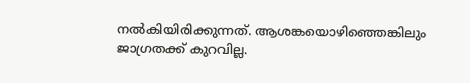നല്‍കിയിരിക്കുന്നത്. ആശങ്കയൊഴിഞ്ഞെങ്കിലും ജാഗ്രതക്ക് കുറവില്ല.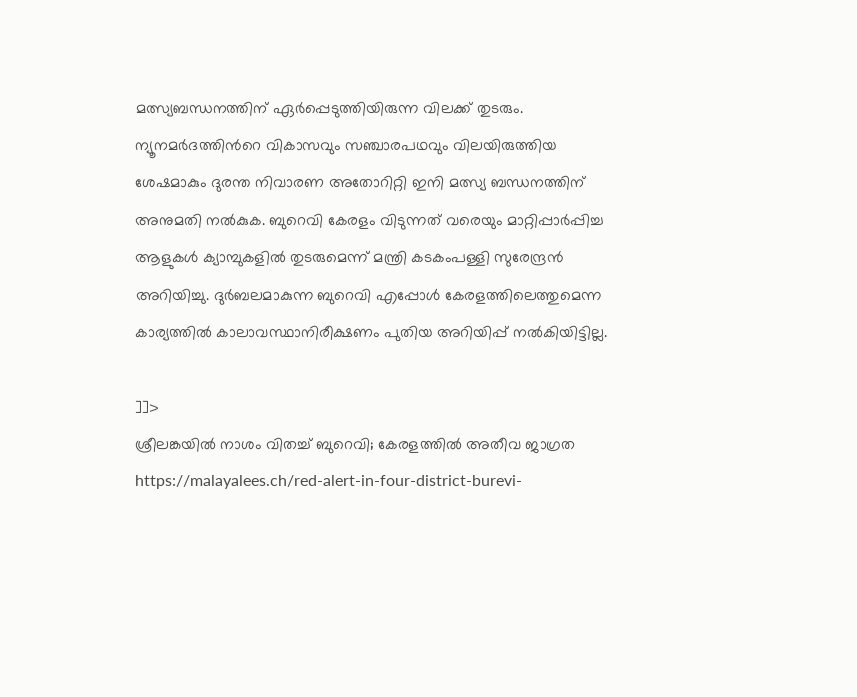മത്സ്യബന്ധനത്തിന് ഏര്‍പ്പെടുത്തിയിരുന്ന വിലക്ക് തുടരും. ന്യൂനമര്‍ദത്തിന്‍റെ വികാസവും സഞ്ചാരപഥവും വിലയിരുത്തിയ ശേഷമാകും ദുരന്ത നിവാരണ അതോറിറ്റി ഇനി മത്സ്യ ബന്ധനത്തിന് അനുമതി നല്‍കുക. ബുറെവി കേരളം വിടുന്നത് വരെയും മാറ്റിപ്പാര്‍പ്പിച്ച ആളുകള്‍ ക്യാമ്പുകളില്‍ തുടരുമെന്ന് മന്ത്രി കടകംപള്ളി സുരേന്ദ്രന്‍ അറിയിച്ചു. ദുര്‍ബലമാകുന്ന ബുറെവി എപ്പോള്‍ കേരളത്തിലെത്തുമെന്ന കാര്യത്തില്‍ കാലാവസ്ഥാനിരീക്ഷണം പുതിയ അറിയിപ്പ് നല്‍കിയിട്ടില്ല.

]]>
ശ്രീലങ്കയില്‍ നാശം വിതച്ച് ബുറെവി; കേരളത്തില്‍ അതീവ ജാഗ്രത https://malayalees.ch/red-alert-in-four-district-burevi-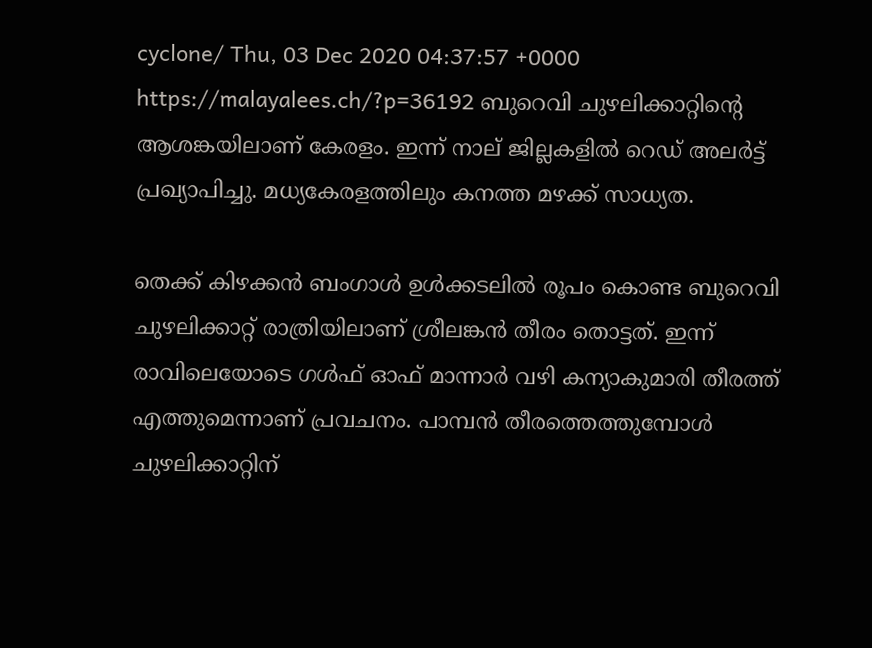cyclone/ Thu, 03 Dec 2020 04:37:57 +0000 https://malayalees.ch/?p=36192 ബുറെവി ചുഴലിക്കാറ്റിന്‍റെ ആശങ്കയിലാണ് കേരളം. ഇന്ന് നാല് ജില്ലകളിൽ റെഡ് അലർട്ട് പ്രഖ്യാപിച്ചു. മധ്യകേരളത്തിലും കനത്ത മഴക്ക് സാധ്യത.

തെക്ക് കിഴക്കൻ ബംഗാൾ ഉൾക്കടലിൽ രൂപം കൊണ്ട ബുറെവി ചുഴലിക്കാറ്റ് രാത്രിയിലാണ് ശ്രീലങ്കൻ തീരം തൊട്ടത്. ഇന്ന് രാവിലെയോടെ ഗൾഫ് ഓഫ് മാന്നാർ വഴി കന്യാകുമാരി തീരത്ത് എത്തുമെന്നാണ് പ്രവചനം. പാമ്പൻ തീരത്തെത്തുമ്പോൾ ചുഴലിക്കാറ്റിന്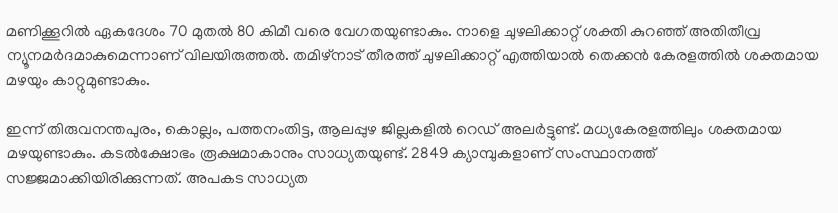മണിക്കൂറിൽ ഏകദേശം 70 മുതൽ 80 കിമീ വരെ വേഗതയുണ്ടാകും. നാളെ ചുഴലിക്കാറ്റ് ശക്തി കുറഞ്ഞ് അതിതീവ്ര ന്യൂനമർദമാകുമെന്നാണ് വിലയിരുത്തൽ. തമിഴ്നാട് തീരത്ത് ചുഴലിക്കാറ്റ് എത്തിയാൽ തെക്കൻ കേരളത്തിൽ ശക്തമായ മഴയും കാറ്റുമുണ്ടാകും.

ഇന്ന് തിരുവനന്തപുരം, കൊല്ലം, പത്തനംതിട്ട, ആലപ്പുഴ ജില്ലകളിൽ റെഡ് അലർട്ടുണ്ട്. മധ്യകേരളത്തിലും ശക്തമായ മഴയുണ്ടാകും. കടൽക്ഷോഭം രൂക്ഷമാകാനും സാധ്യതയുണ്ട്. 2849 ക്യാമ്പുകളാണ് സംസ്ഥാനത്ത് സജ്ജമാക്കിയിരിക്കുന്നത്. അപകട സാധ്യത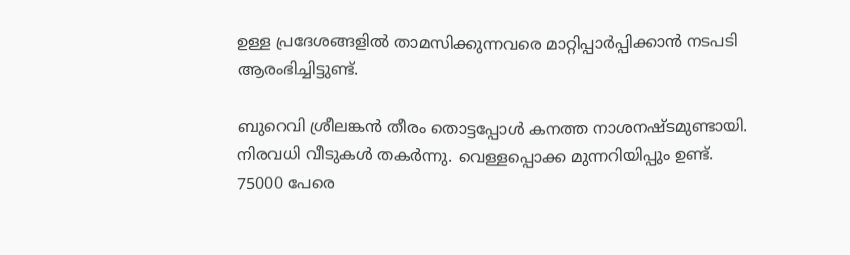ഉള്ള പ്രദേശങ്ങളിൽ താമസിക്കുന്നവരെ മാറ്റിപ്പാർപ്പിക്കാൻ നടപടി ആരംഭിച്ചിട്ടുണ്ട്.

ബുറെവി ശ്രീലങ്കൻ തീരം തൊട്ടപ്പോള്‍ കനത്ത നാശനഷ്ടമുണ്ടായി. നിരവധി വീടുകൾ തകർന്നു. വെള്ളപ്പൊക്ക മുന്നറിയിപ്പും ഉണ്ട്. 75000 പേരെ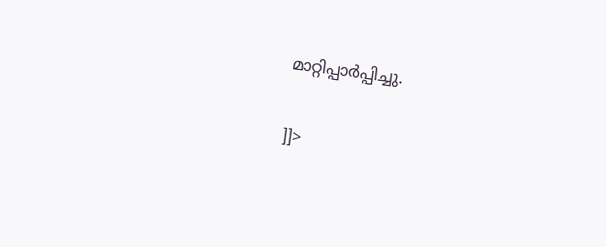മാറ്റിപ്പാര്‍പ്പിച്ചു.

]]>